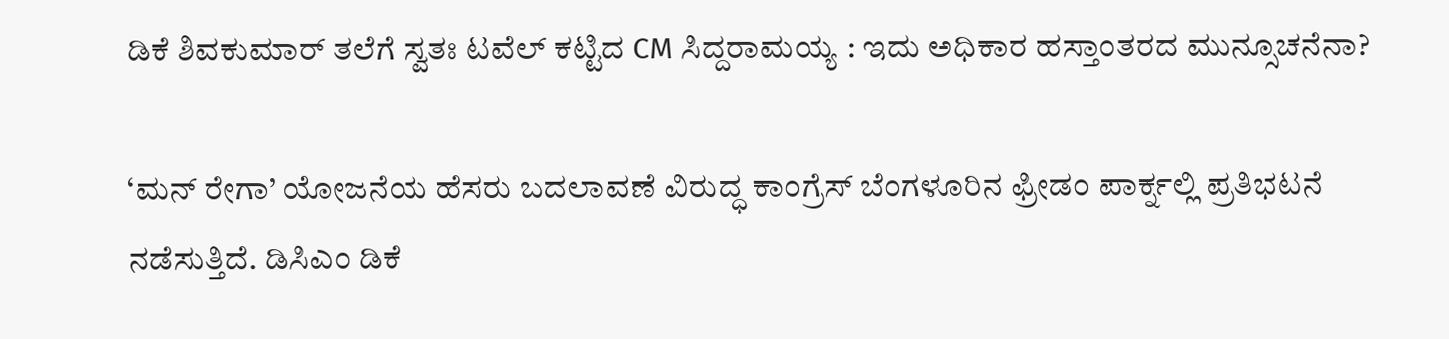ಡಿಕೆ ಶಿವಕುಮಾರ್ ತಲೆಗೆ ಸ್ವತಃ ಟವೆಲ್ ಕಟ್ಟಿದ CM ಸಿದ್ದರಾಮಯ್ಯ : ಇದು ಅಧಿಕಾರ ಹಸ್ತಾಂತರದ ಮುನ್ಸೂಚನೆನಾ?

‘ಮನ್ ರೇಗಾ’ ಯೋಜನೆಯ ಹೆಸರು ಬದಲಾವಣೆ ವಿರುದ್ಧ ಕಾಂಗ್ರೆಸ್ ಬೆಂಗಳೂರಿನ ಫ್ರೀಡಂ ಪಾರ್ಕ್ನಲ್ಲಿ ಪ್ರತಿಭಟನೆ ನಡೆಸುತ್ತಿದೆ. ಡಿಸಿಎಂ ಡಿಕೆ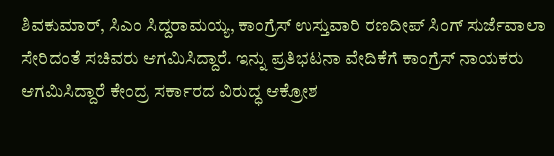ಶಿವಕುಮಾರ್, ಸಿಎಂ ಸಿದ್ದರಾಮಯ್ಯ, ಕಾಂಗ್ರೆಸ್ ಉಸ್ತುವಾರಿ ರಣದೀಪ್ ಸಿಂಗ್ ಸುರ್ಜೆವಾಲಾ ಸೇರಿದಂತೆ ಸಚಿವರು ಆಗಮಿಸಿದ್ದಾರೆ. ಇನ್ನು ಪ್ರತಿಭಟನಾ ವೇದಿಕೆಗೆ ಕಾಂಗ್ರೆಸ್ ನಾಯಕರು ಆಗಮಿಸಿದ್ದಾರೆ ಕೇಂದ್ರ ಸರ್ಕಾರದ ವಿರುದ್ಧ ಆಕ್ರೋಶ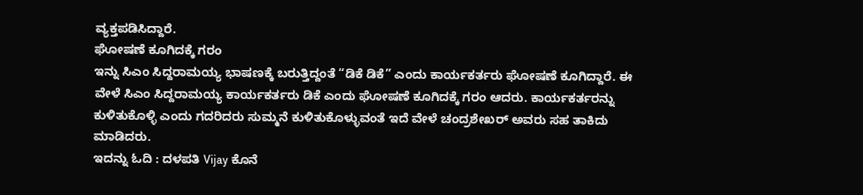ವ್ಯಕ್ತಪಡಿಸಿದ್ದಾರೆ.
ಘೋಷಣೆ ಕೂಗಿದಕ್ಕೆ ಗರಂ
ಇನ್ನು ಸಿಎಂ ಸಿದ್ದರಾಮಯ್ಯ ಭಾಷಣಕ್ಕೆ ಬರುತ್ತಿದ್ದಂತೆ “ಡಿಕೆ ಡಿಕೆ” ಎಂದು ಕಾರ್ಯಕರ್ತರು ಘೋಷಣೆ ಕೂಗಿದ್ದಾರೆ. ಈ ವೇಳೆ ಸಿಎಂ ಸಿದ್ದರಾಮಯ್ಯ ಕಾರ್ಯಕರ್ತರು ಡಿಕೆ ಎಂದು ಘೋಷಣೆ ಕೂಗಿದಕ್ಕೆ ಗರಂ ಆದರು. ಕಾರ್ಯಕರ್ತರನ್ನು ಕುಳಿತುಕೊಳ್ಳಿ ಎಂದು ಗದರಿದರು ಸುಮ್ಮನೆ ಕುಳಿತುಕೊಳ್ಳುವಂತೆ ಇದೆ ವೇಳೆ ಚಂದ್ರಶೇಖರ್ ಅವರು ಸಹ ತಾಕಿದು ಮಾಡಿದರು.
ಇದನ್ನು ಓದಿ : ದಳಪತಿ Vijay ಕೊನೆ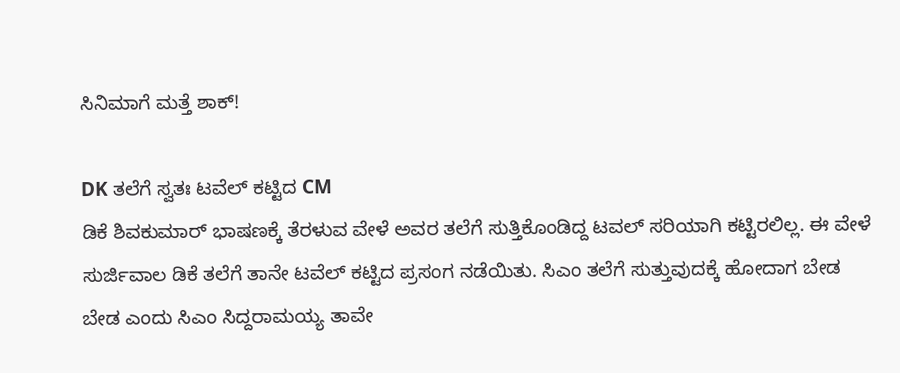ಸಿನಿಮಾಗೆ ಮತ್ತೆ ಶಾಕ್!

DK ತಲೆಗೆ ಸ್ವತಃ ಟವೆಲ್ ಕಟ್ಟಿದ CM
ಡಿಕೆ ಶಿವಕುಮಾರ್ ಭಾಷಣಕ್ಕೆ ತೆರಳುವ ವೇಳೆ ಅವರ ತಲೆಗೆ ಸುತ್ತಿಕೊಂಡಿದ್ದ ಟವಲ್ ಸರಿಯಾಗಿ ಕಟ್ಟಿರಲಿಲ್ಲ. ಈ ವೇಳೆ ಸುರ್ಜಿವಾಲ ಡಿಕೆ ತಲೆಗೆ ತಾನೇ ಟವೆಲ್ ಕಟ್ಟಿದ ಪ್ರಸಂಗ ನಡೆಯಿತು. ಸಿಎಂ ತಲೆಗೆ ಸುತ್ತುವುದಕ್ಕೆ ಹೋದಾಗ ಬೇಡ ಬೇಡ ಎಂದು ಸಿಎಂ ಸಿದ್ದರಾಮಯ್ಯ ತಾವೇ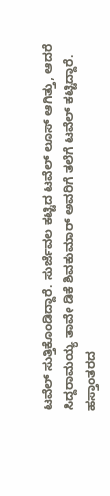ಟವೆಲ್ ಸುತ್ತಿಕೊಂಡಿದ್ದಾರೆ. ಸುರ್ಜೆವಲ ಕಟ್ಟಿದ ಟವೆಲ್ ಲೂಸ್ ಆಗಿತ್ತು, ಆದರೆ ಸಿದ್ದರಾಮಯ್ಯ ತಾವೇ ಡಿಕೆ ಶಿವಕುಮಾರ್ ಅವರಿಗೆ ತಲೆಗೆ ಟವೆಲ್ ಕಟ್ಟಿದ್ದಾರೆ.
ಹಸ್ತಾಂತರದ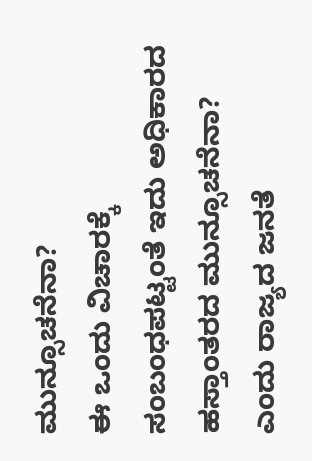ಮುನ್ಸೂಚನೆನಾ?
ಈ ಒಂದು ವಿಚಾರಕ್ಕೆ ಸಂಬಂಧಪಟ್ಟಂತೆ ಇದು ಅಧಿಕಾರದ ಹಸ್ತಾಂತರದ ಮುನ್ಸೂಚನೆನಾ? ಎಂದು ರಾಜ್ಯದ ಜನತೆ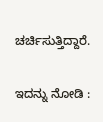ಚರ್ಚಿಸುತ್ತಿದ್ದಾರೆ.

ಇದನ್ನು ನೋಡಿ :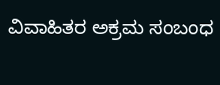ವಿವಾಹಿತರ ಅಕ್ರಮ ಸಂಬಂಧ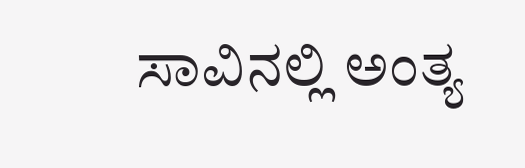ಸಾವಿನಲ್ಲಿ ಅಂತ್ಯ